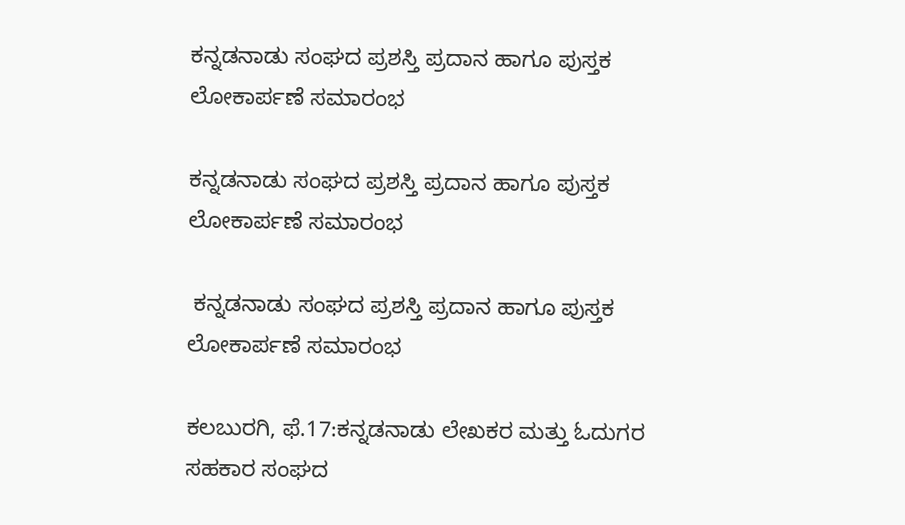ಕನ್ನಡನಾಡು ಸಂಘದ ಪ್ರಶಸ್ತಿ ಪ್ರದಾನ ಹಾಗೂ ಪುಸ್ತಕ ಲೋಕಾರ್ಪಣೆ ಸಮಾರಂಭ

ಕನ್ನಡನಾಡು ಸಂಘದ ಪ್ರಶಸ್ತಿ ಪ್ರದಾನ ಹಾಗೂ ಪುಸ್ತಕ ಲೋಕಾರ್ಪಣೆ ಸಮಾರಂಭ

 ಕನ್ನಡನಾಡು ಸಂಘದ ಪ್ರಶಸ್ತಿ ಪ್ರದಾನ ಹಾಗೂ ಪುಸ್ತಕ ಲೋಕಾರ್ಪಣೆ ಸಮಾರಂಭ

ಕಲಬುರಗಿ, ಫೆ.17:ಕನ್ನಡನಾಡು ಲೇಖಕರ ಮತ್ತು ಓದುಗರ ಸಹಕಾರ ಸಂಘದ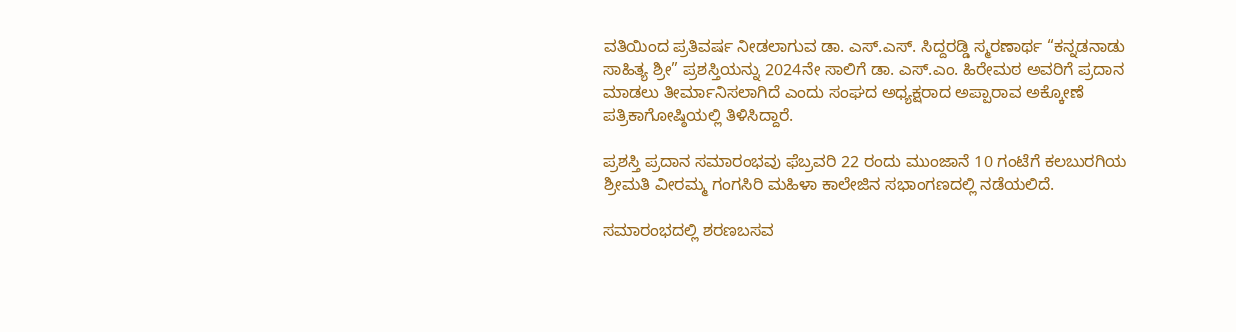ವತಿಯಿಂದ ಪ್ರತಿವರ್ಷ ನೀಡಲಾಗುವ ಡಾ. ಎಸ್.ಎಸ್. ಸಿದ್ದರಡ್ಡಿ ಸ್ಮರಣಾರ್ಥ “ಕನ್ನಡನಾಡು ಸಾಹಿತ್ಯ ಶ್ರೀ” ಪ್ರಶಸ್ತಿಯನ್ನು 2024ನೇ ಸಾಲಿಗೆ ಡಾ. ಎಸ್.ಎಂ. ಹಿರೇಮಠ ಅವರಿಗೆ ಪ್ರದಾನ ಮಾಡಲು ತೀರ್ಮಾನಿಸಲಾಗಿದೆ ಎಂದು ಸಂಘದ ಅಧ್ಯಕ್ಷರಾದ ಅಪ್ಪಾರಾವ ಅಕ್ಕೋಣೆ ಪತ್ರಿಕಾಗೋಷ್ಠಿಯಲ್ಲಿ ತಿಳಿಸಿದ್ದಾರೆ.

ಪ್ರಶಸ್ತಿ ಪ್ರದಾನ ಸಮಾರಂಭವು ಫೆಬ್ರವರಿ 22 ರಂದು ಮುಂಜಾನೆ 10 ಗಂಟೆಗೆ ಕಲಬುರಗಿಯ ಶ್ರೀಮತಿ ವೀರಮ್ಮ ಗಂಗಸಿರಿ ಮಹಿಳಾ ಕಾಲೇಜಿನ ಸಭಾಂಗಣದಲ್ಲಿ ನಡೆಯಲಿದೆ.

ಸಮಾರಂಭದಲ್ಲಿ ಶರಣಬಸವ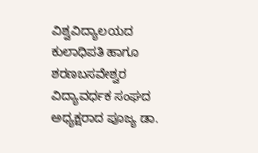ವಿಶ್ವವಿದ್ಯಾಲಯದ ಕುಲಾಧಿಪತಿ ಹಾಗೂ ಶರಣಬಸವೇಶ್ವರ ವಿದ್ಯಾವರ್ಧಕ ಸಂಘದ ಅಧ್ಯಕ್ಷರಾದ ಪೂಜ್ಯ ಡಾ.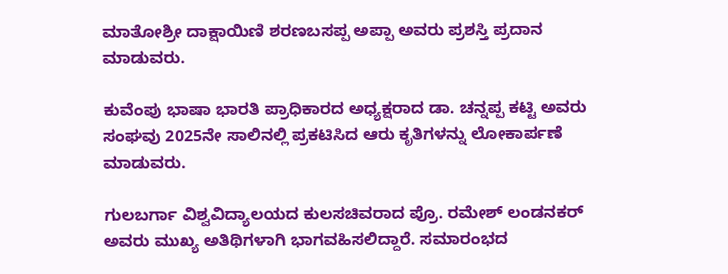ಮಾತೋಶ್ರೀ ದಾಕ್ಷಾಯಿಣಿ ಶರಣಬಸಪ್ಪ ಅಪ್ಪಾ ಅವರು ಪ್ರಶಸ್ತಿ ಪ್ರದಾನ ಮಾಡುವರು.

ಕುವೆಂಪು ಭಾಷಾ ಭಾರತಿ ಪ್ರಾಧಿಕಾರದ ಅಧ್ಯಕ್ಷರಾದ ಡಾ. ಚನ್ನಪ್ಪ ಕಟ್ಟಿ ಅವರು ಸಂಘವು 2025ನೇ ಸಾಲಿನಲ್ಲಿ ಪ್ರಕಟಿಸಿದ ಆರು ಕೃತಿಗಳನ್ನು ಲೋಕಾರ್ಪಣೆ ಮಾಡುವರು.

ಗುಲಬರ್ಗಾ ವಿಶ್ವವಿದ್ಯಾಲಯದ ಕುಲಸಚಿವರಾದ ಪ್ರೊ. ರಮೇಶ್ ಲಂಡನಕರ್ ಅವರು ಮುಖ್ಯ ಅತಿಥಿಗಳಾಗಿ ಭಾಗವಹಿಸಲಿದ್ದಾರೆ. ಸಮಾರಂಭದ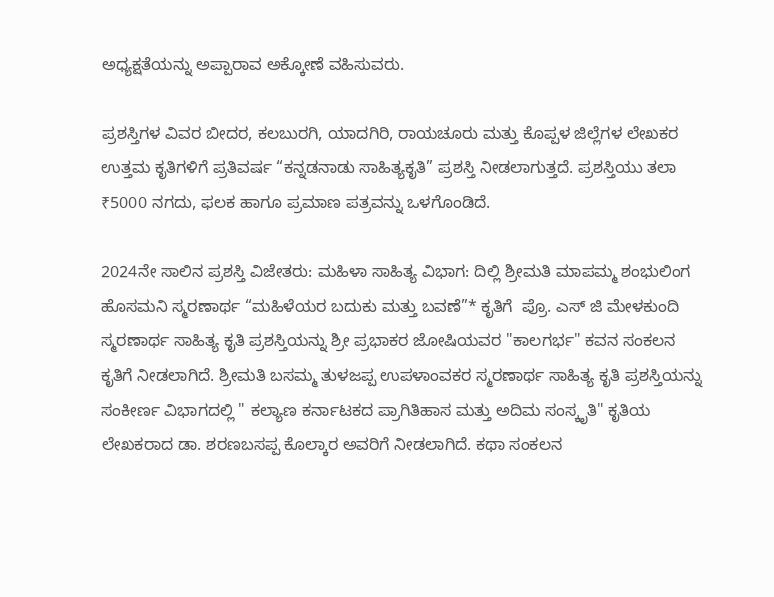ಅಧ್ಯಕ್ಷತೆಯನ್ನು ಅಪ್ಪಾರಾವ ಅಕ್ಕೋಣೆ ವಹಿಸುವರು.

ಪ್ರಶಸ್ತಿಗಳ ವಿವರ ಬೀದರ, ಕಲಬುರಗಿ, ಯಾದಗಿರಿ, ರಾಯಚೂರು ಮತ್ತು ಕೊಪ್ಪಳ ಜಿಲ್ಲೆಗಳ ಲೇಖಕರ ಉತ್ತಮ ಕೃತಿಗಳಿಗೆ ಪ್ರತಿವರ್ಷ “ಕನ್ನಡನಾಡು ಸಾಹಿತ್ಯಕೃತಿ” ಪ್ರಶಸ್ತಿ ನೀಡಲಾಗುತ್ತದೆ. ಪ್ರಶಸ್ತಿಯು ತಲಾ ₹5000 ನಗದು, ಫಲಕ ಹಾಗೂ ಪ್ರಮಾಣ ಪತ್ರವನ್ನು ಒಳಗೊಂಡಿದೆ.

2024ನೇ ಸಾಲಿನ ಪ್ರಶಸ್ತಿ ವಿಜೇತರು: ಮಹಿಳಾ ಸಾಹಿತ್ಯ ವಿಭಾಗ: ದಿಲ್ಲಿ ಶ್ರೀಮತಿ ಮಾಪಮ್ಮ ಶಂಭುಲಿಂಗ ಹೊಸಮನಿ ಸ್ಮರಣಾರ್ಥ “ಮಹಿಳೆಯರ ಬದುಕು ಮತ್ತು ಬವಣೆ”* ಕೃತಿಗೆ  ಪ್ರೊ. ಎಸ್ ಜಿ ಮೇಳಕುಂದಿ  ಸ್ಮರಣಾರ್ಥ ಸಾಹಿತ್ಯ ಕೃತಿ ಪ್ರಶಸ್ತಿಯನ್ನು ಶ್ರೀ ಪ್ರಭಾಕರ ಜೋಷಿಯವರ "ಕಾಲಗರ್ಭ" ಕವನ ಸಂಕಲನ ಕೃತಿಗೆ ನೀಡಲಾಗಿದೆ. ಶ್ರೀಮತಿ ಬಸಮ್ಮ ತುಳಜಪ್ಪ ಉಪಳಾಂವಕರ ಸ್ಮರಣಾರ್ಥ ಸಾಹಿತ್ಯ ಕೃತಿ ಪ್ರಶಸ್ತಿಯನ್ನು ಸಂಕೀರ್ಣ ವಿಭಾಗದಲ್ಲಿ " ಕಲ್ಯಾಣ ಕರ್ನಾಟಕದ ಪ್ರಾಗಿತಿಹಾಸ ಮತ್ತು ಅದಿಮ ಸಂಸ್ಕೃತಿ" ಕೃತಿಯ ಲೇಖಕರಾದ ಡಾ. ಶರಣಬಸಪ್ಪ ಕೊಲ್ಕಾರ ಅವರಿಗೆ ನೀಡಲಾಗಿದೆ. ಕಥಾ ಸಂಕಲನ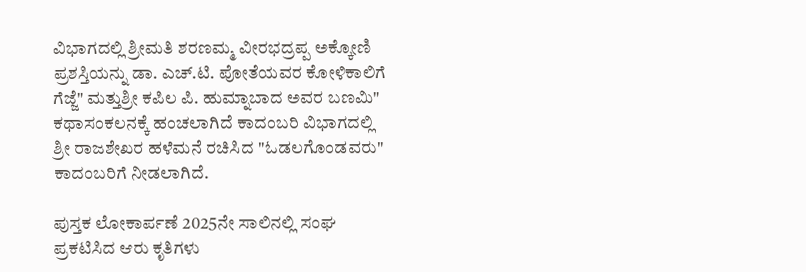ವಿಭಾಗದಲ್ಲಿ ಶ್ರೀಮತಿ ಶರಣಮ್ಮ ವೀರಭದ್ರಪ್ಪ ಅಕ್ಕೋಣಿ ಪ್ರಶಸ್ತಿಯನ್ನು ಡಾ. ಎಚ್.ಟಿ. ಪೋತೆಯವರ ಕೋಳಿಕಾಲಿಗೆ ಗೆಜ್ಜೆ" ಮತ್ತುಶ್ರೀ ಕಪಿಲ ಪಿ. ಹುಮ್ನಾಬಾದ ಅವರ ಬಣಮಿ" ಕಥಾಸಂಕಲನಕ್ಕೆ ಹಂಚಲಾಗಿದೆ ಕಾದಂಬರಿ ವಿಭಾಗದಲ್ಲಿ ಶ್ರೀ ರಾಜಶೇಖರ ಹಳೆಮನೆ ರಚಿಸಿದ "ಓಡಲಗೊಂಡವರು" ಕಾದಂಬರಿಗೆ ನೀಡಲಾಗಿದೆ.

ಪುಸ್ತಕ ಲೋಕಾರ್ಪಣೆ 2025ನೇ ಸಾಲಿನಲ್ಲಿ ಸಂಘ ಪ್ರಕಟಿಸಿದ ಆರು ಕೃತಿಗಳು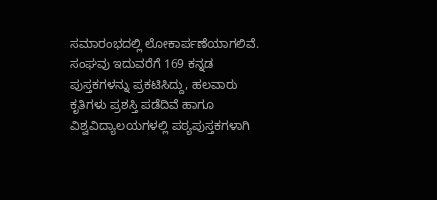ಸಮಾರಂಭದಲ್ಲಿ ಲೋಕಾರ್ಪಣೆಯಾಗಲಿವೆ. ಸಂಘವು ಇದುವರೆಗೆ 169 ಕನ್ನಡ ಪುಸ್ತಕಗಳನ್ನು ಪ್ರಕಟಿಸಿದ್ದು, ಹಲವಾರು ಕೃತಿಗಳು ಪ್ರಶಸ್ತಿ ಪಡೆದಿವೆ ಹಾಗೂ ವಿಶ್ವವಿದ್ಯಾಲಯಗಳಲ್ಲಿ ಪಠ್ಯಪುಸ್ತಕಗಳಾಗಿ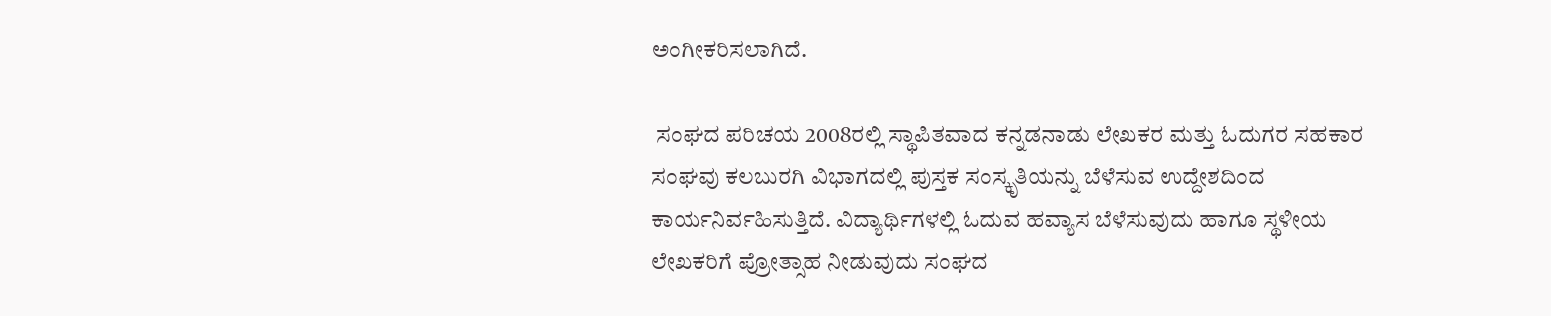ಅಂಗೀಕರಿಸಲಾಗಿದೆ.

 ಸಂಘದ ಪರಿಚಯ 2008ರಲ್ಲಿ ಸ್ಥಾಪಿತವಾದ ಕನ್ನಡನಾಡು ಲೇಖಕರ ಮತ್ತು ಓದುಗರ ಸಹಕಾರ ಸಂಘವು ಕಲಬುರಗಿ ವಿಭಾಗದಲ್ಲಿ ಪುಸ್ತಕ ಸಂಸ್ಕೃತಿಯನ್ನು ಬೆಳೆಸುವ ಉದ್ದೇಶದಿಂದ ಕಾರ್ಯನಿರ್ವಹಿಸುತ್ತಿದೆ. ವಿದ್ಯಾರ್ಥಿಗಳಲ್ಲಿ ಓದುವ ಹವ್ಯಾಸ ಬೆಳೆಸುವುದು ಹಾಗೂ ಸ್ಥಳೀಯ ಲೇಖಕರಿಗೆ ಪ್ರೋತ್ಸಾಹ ನೀಡುವುದು ಸಂಘದ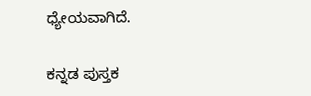ಧ್ಯೇಯವಾಗಿದೆ.

ಕನ್ನಡ ಪುಸ್ತಕ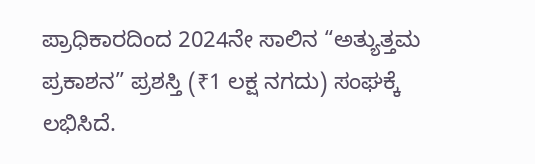ಪ್ರಾಧಿಕಾರದಿಂದ 2024ನೇ ಸಾಲಿನ “ಅತ್ಯುತ್ತಮ ಪ್ರಕಾಶನ” ಪ್ರಶಸ್ತಿ (₹1 ಲಕ್ಷ ನಗದು) ಸಂಘಕ್ಕೆ ಲಭಿಸಿದೆ.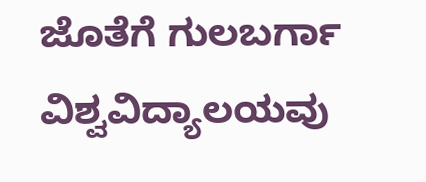ಜೊತೆಗೆ ಗುಲಬರ್ಗಾ ವಿಶ್ವವಿದ್ಯಾಲಯವು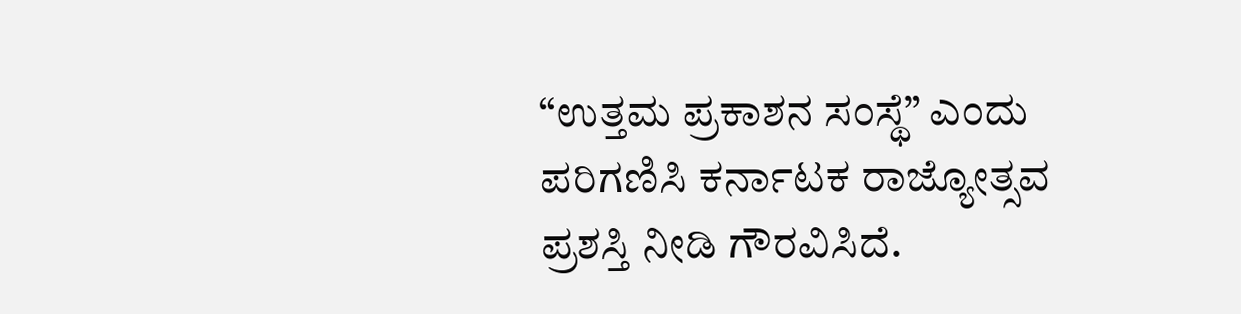“ಉತ್ತಮ ಪ್ರಕಾಶನ ಸಂಸ್ಥೆ” ಎಂದು ಪರಿಗಣಿಸಿ ಕರ್ನಾಟಕ ರಾಜ್ಯೋತ್ಸವ ಪ್ರಶಸ್ತಿ ನೀಡಿ ಗೌರವಿಸಿದೆ.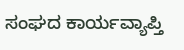ಸಂಘದ ಕಾರ್ಯವ್ಯಾಪ್ತಿ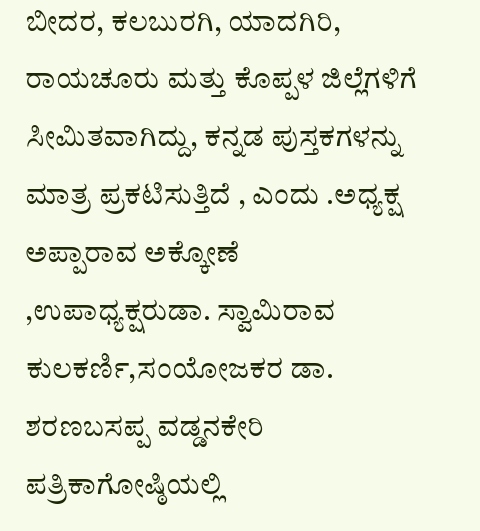ಬೀದರ, ಕಲಬುರಗಿ, ಯಾದಗಿರಿ, ರಾಯಚೂರು ಮತ್ತು ಕೊಪ್ಪಳ ಜಿಲ್ಲೆಗಳಿಗೆ ಸೀಮಿತವಾಗಿದ್ದು, ಕನ್ನಡ ಪುಸ್ತಕಗಳನ್ನು ಮಾತ್ರ ಪ್ರಕಟಿಸುತ್ತಿದೆ , ಎಂದು .ಅಧ್ಯಕ್ಷ ಅಪ್ಪಾರಾವ ಅಕ್ಕೋಣೆ ,ಉಪಾಧ್ಯಕ್ಷರುಡಾ. ಸ್ವಾಮಿರಾವ ಕುಲಕರ್ಣಿ,ಸಂಯೋಜಕರ ಡಾ. ಶರಣಬಸಪ್ಪ ವಡ್ಡನಕೇರಿ ಪತ್ರಿಕಾಗೋಷ್ಠಿಯಲ್ಲಿ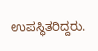ಉಪಸ್ಥಿತರಿದ್ದರು.